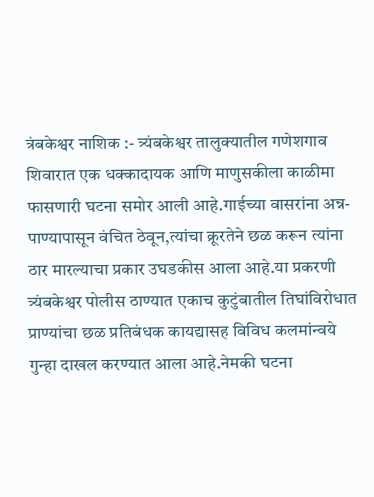त्रंबकेश्वर नाशिक :- त्र्यंबकेश्वर तालुक्यातील गणेशगाव शिवारात एक धक्कादायक आणि माणुसकीला काळीमा फासणारी घटना समोर आली आहे.गाईच्या वासरांना अन्न-पाण्यापासून वंचित ठेवून,त्यांचा क्रूरतेने छळ करून त्यांना ठार मारल्याचा प्रकार उघडकीस आला आहे.या प्रकरणी त्र्यंबकेश्वर पोलीस ठाण्यात एकाच कुटुंबातील तिघांविरोधात प्राण्यांचा छळ प्रतिबंधक कायद्यासह विविध कलमांन्वये गुन्हा दाखल करण्यात आला आहे.नेमकी घटना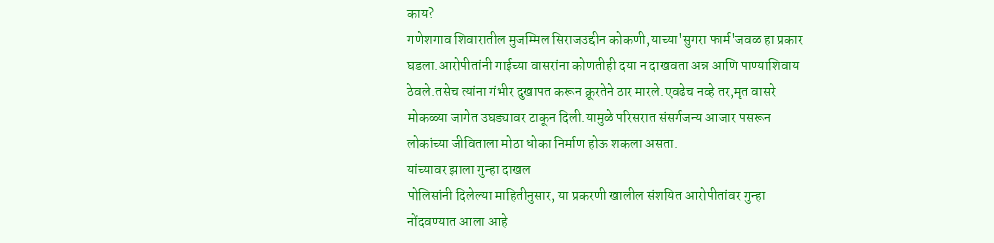काय?
गणेशगाव शिवारातील मुजम्मिल सिराजउद्दीन कोकणी,याच्या'सुगरा फार्म'जवळ हा प्रकार घडला.आरोपीतांनी गाईच्या वासरांना कोणतीही दया न दाखवता अन्न आणि पाण्याशिवाय ठेवले.तसेच त्यांना गंभीर दुखापत करून क्रूरतेने ठार मारले.एवढेच नव्हे तर,मृत वासरे मोकळ्या जागेत उघड्यावर टाकून दिली.यामुळे परिसरात संसर्गजन्य आजार पसरून लोकांच्या जीविताला मोठा धोका निर्माण होऊ शकला असता.
यांच्यावर झाला गुन्हा दाखल
पोलिसांनी दिलेल्या माहितीनुसार, या प्रकरणी खालील संशयित आरोपीतांवर गुन्हा नोंदवण्यात आला आहे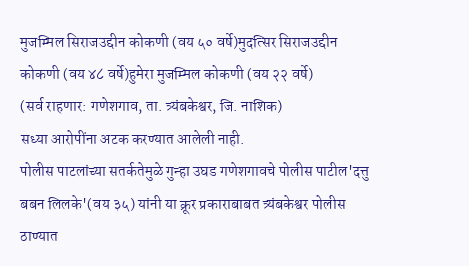मुजम्मिल सिराजउद्दीन कोकणी (वय ५० वर्षे)मुदत्सिर सिराजउद्दीन कोकणी (वय ४८ वर्षे)हुमेरा मुजम्मिल कोकणी (वय २२ वर्षे)
(सर्व राहणार: गणेशगाव, ता. त्र्यंबकेश्वर, जि. नाशिक)
सध्या आरोपींना अटक करण्यात आलेली नाही.
पोलीस पाटलांच्या सतर्कतेमुळे गुन्हा उघड गणेशगावचे पोलीस पाटील'दत्तु बबन लिलके'(वय ३५) यांनी या क्रूर प्रकाराबाबत त्र्यंबकेश्वर पोलीस ठाण्यात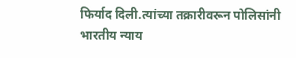फिर्याद दिली.त्यांच्या तक्रारीवरून पोलिसांनी भारतीय न्याय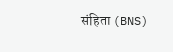संहिता (BNS)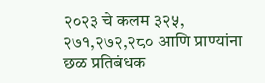२०२३ चे कलम ३२५, २७१,२७२,२८० आणि प्राण्यांना छळ प्रतिबंधक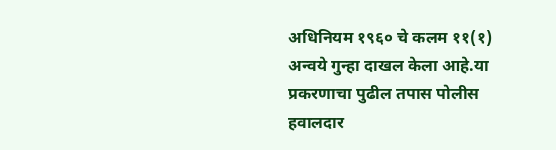अधिनियम १९६० चे कलम ११(१) अन्वये गुन्हा दाखल केला आहे.या प्रकरणाचा पुढील तपास पोलीस हवालदार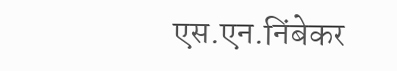एस.एन.निंबेकर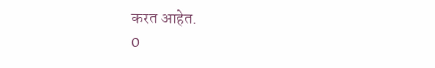करत आहेत.
0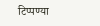टिप्पण्या